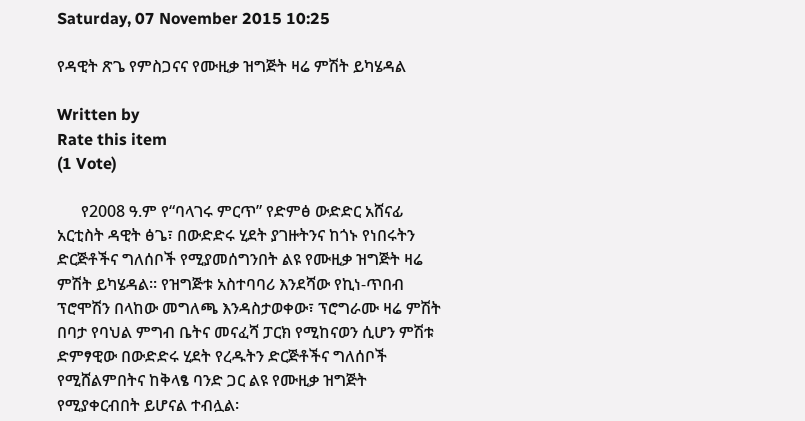Saturday, 07 November 2015 10:25

የዳዊት ጽጌ የምስጋናና የሙዚቃ ዝግጅት ዛሬ ምሽት ይካሄዳል

Written by
Rate this item
(1 Vote)

      የ2008 ዓ.ም የ“ባላገሩ ምርጥ” የድምፅ ውድድር አሸናፊ አርቲስት ዳዊት ፅጌ፣ በውድድሩ ሂደት ያገዙትንና ከጎኑ የነበሩትን ድርጅቶችና ግለሰቦች የሚያመሰግንበት ልዩ የሙዚቃ ዝግጅት ዛሬ ምሽት ይካሄዳል፡፡ የዝግጅቱ አስተባባሪ እንደሻው የኪነ-ጥበብ ፕሮሞሽን በላከው መግለጫ እንዳስታወቀው፣ ፕሮግራሙ ዛሬ ምሽት በባታ የባህል ምግብ ቤትና መናፈሻ ፓርክ የሚከናወን ሲሆን ምሽቱ ድምፃዊው በውድድሩ ሂደት የረዱትን ድርጅቶችና ግለሰቦች የሚሸልምበትና ከቅላፄ ባንድ ጋር ልዩ የሙዚቃ ዝግጅት የሚያቀርብበት ይሆናል ተብሏል፡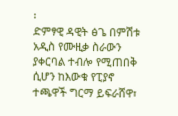፡
ድምፃዊ ዳዊት ፅጌ በምሽቱ አዲስ የሙዚቃ ስራውን ያቀርባል ተብሎ የሚጠበቅ ሲሆን ከእውቁ የፒያኖ ተጫዋች ግርማ ይፍራሸዋ፣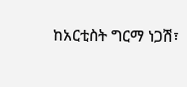ከአርቲስት ግርማ ነጋሽ፣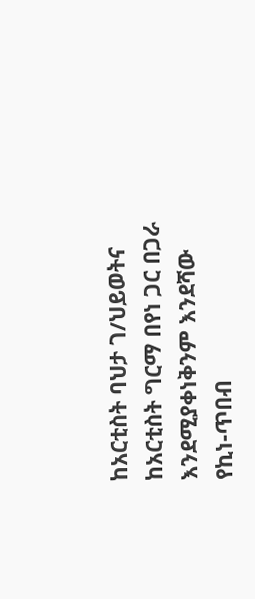ከአርቲስት ባህታ ገ/ህይወትና ከአርቲስት ግርማ በየነ ጋር በጋራ እንደሚያቀነቅንም እንደሻው የኪነ-ጥበብ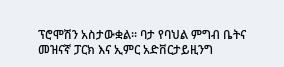ፕሮሞሽን አስታውቋል፡፡ ባታ የባህል ምግብ ቤትና መዝናኛ ፓርክ እና ኢምር አድቨርታይዚንግ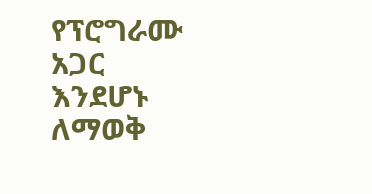የፕሮግራሙ አጋር እንደሆኑ ለማወቅ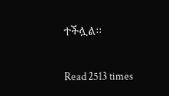ተችሏል፡፡

Read 2513 times